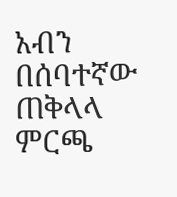አብን በሰባተኛው ጠቅላላ ምርጫ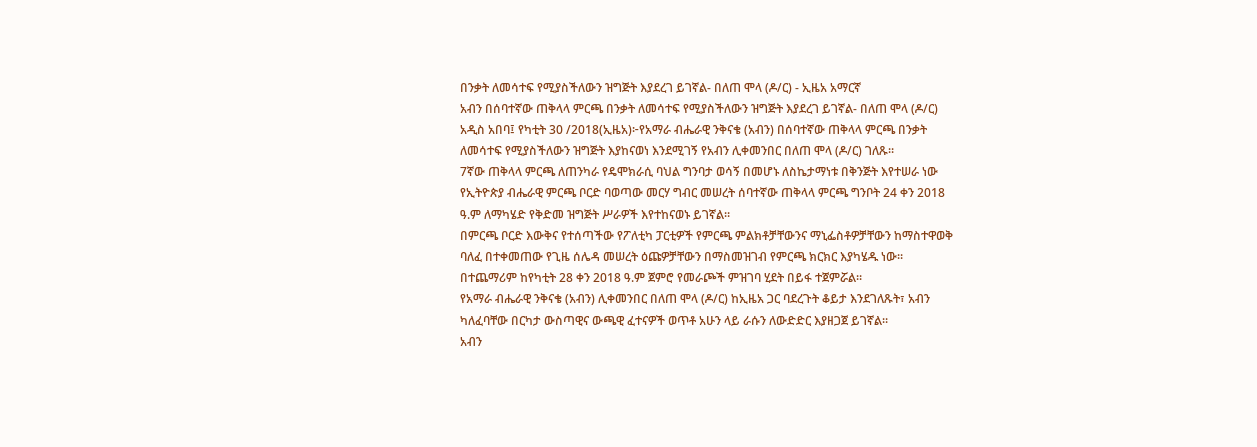በንቃት ለመሳተፍ የሚያስችለውን ዝግጅት እያደረገ ይገኛል- በለጠ ሞላ (ዶ/ር) - ኢዜአ አማርኛ
አብን በሰባተኛው ጠቅላላ ምርጫ በንቃት ለመሳተፍ የሚያስችለውን ዝግጅት እያደረገ ይገኛል- በለጠ ሞላ (ዶ/ር)
አዲስ አበባ፤ የካቲት 30 /2018(ኢዜአ)፦የአማራ ብሔራዊ ንቅናቄ (አብን) በሰባተኛው ጠቅላላ ምርጫ በንቃት ለመሳተፍ የሚያስችለውን ዝግጅት እያከናወነ እንደሚገኝ የአብን ሊቀመንበር በለጠ ሞላ (ዶ/ር) ገለጹ።
7ኛው ጠቅላላ ምርጫ ለጠንካራ የዴሞክራሲ ባህል ግንባታ ወሳኝ በመሆኑ ለስኬታማነቱ በቅንጅት እየተሠራ ነው
የኢትዮጵያ ብሔራዊ ምርጫ ቦርድ ባወጣው መርሃ ግብር መሠረት ሰባተኛው ጠቅላላ ምርጫ ግንቦት 24 ቀን 2018 ዓ.ም ለማካሄድ የቅድመ ዝግጅት ሥራዎች እየተከናወኑ ይገኛል።
በምርጫ ቦርድ እውቅና የተሰጣችው የፖለቲካ ፓርቲዎች የምርጫ ምልክቶቻቸውንና ማኒፌስቶዎቻቸውን ከማስተዋወቅ ባለፈ በተቀመጠው የጊዜ ሰሌዳ መሠረት ዕጩዎቻቸውን በማስመዝገብ የምርጫ ክርክር እያካሄዱ ነው።
በተጨማሪም ከየካቲት 28 ቀን 2018 ዓ.ም ጀምሮ የመራጮች ምዝገባ ሂደት በይፋ ተጀምሯል።
የአማራ ብሔራዊ ንቅናቄ (አብን) ሊቀመንበር በለጠ ሞላ (ዶ/ር) ከኢዜአ ጋር ባደረጉት ቆይታ እንደገለጹት፣ አብን ካለፈባቸው በርካታ ውስጣዊና ውጫዊ ፈተናዎች ወጥቶ አሁን ላይ ራሱን ለውድድር እያዘጋጀ ይገኛል።
አብን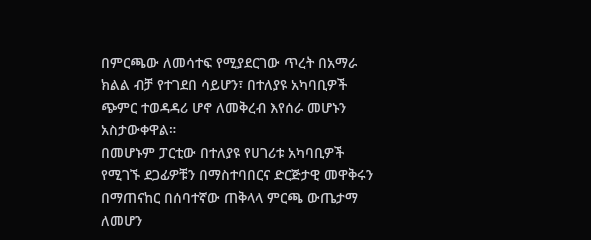በምርጫው ለመሳተፍ የሚያደርገው ጥረት በአማራ ክልል ብቻ የተገደበ ሳይሆን፣ በተለያዩ አካባቢዎች ጭምር ተወዳዳሪ ሆኖ ለመቅረብ እየሰራ መሆኑን አስታውቀዋል።
በመሆኑም ፓርቲው በተለያዩ የሀገሪቱ አካባቢዎች የሚገኙ ደጋፊዎቹን በማስተባበርና ድርጅታዊ መዋቅሩን በማጠናከር በሰባተኛው ጠቅላላ ምርጫ ውጤታማ ለመሆን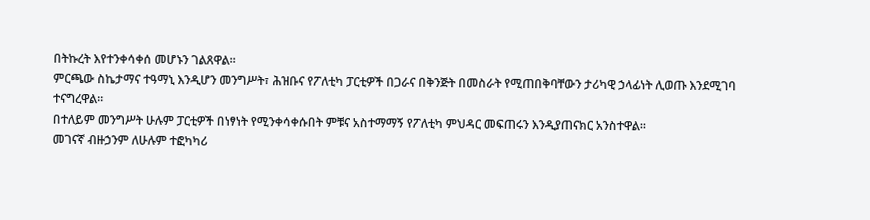በትኩረት እየተንቀሳቀሰ መሆኑን ገልጸዋል።
ምርጫው ስኬታማና ተዓማኒ እንዲሆን መንግሥት፣ ሕዝቡና የፖለቲካ ፓርቲዎች በጋራና በቅንጅት በመስራት የሚጠበቅባቸውን ታሪካዊ ኃላፊነት ሊወጡ እንደሚገባ ተናግረዋል።
በተለይም መንግሥት ሁሉም ፓርቲዎች በነፃነት የሚንቀሳቀሱበት ምቹና አስተማማኝ የፖለቲካ ምህዳር መፍጠሩን እንዲያጠናክር አንስተዋል።
መገናኛ ብዙኃንም ለሁሉም ተፎካካሪ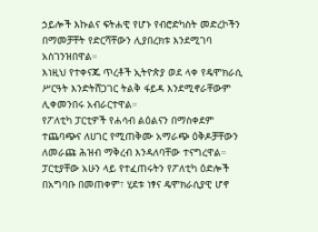ኃይሎች እኩልና ፍትሐዊ የሆኑ የብሮድካስት መድረኮችን በማመቻቸት የድርሻቸውን ሊያበረክቱ እንደሚገባ አስገንዝበዋል።
እነዚህ የተቀናጁ ጥረቶች ኢትዮጵያ ወደ ላቀ የዴሞክራሲ ሥርዓት እንድትሸጋገር ትልቅ ፋይዳ እንደሚኖራቸውም ሊቀመንበሩ አብራርተዋል።
የፖለቲካ ፓርቲዎች የሐሳብ ልዕልናን በማስቀደም ተጨባጭና ለሀገር የሚጠቅሙ አማራጭ ዕቅዶቻቸውን ለመራጩ ሕዝብ ማቅረብ እንዳለባቸው ተናግረዋል።
ፓርቲያቸው አሁን ላይ የተፈጠሩትን የፖለቲካ ዕድሎች በአግባቡ በመጠቀም፣ ሂደቱ ነፃና ዴሞክራሲያዊ ሆኖ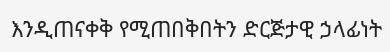እንዲጠናቀቅ የሚጠበቅበትን ድርጅታዊ ኃላፊነት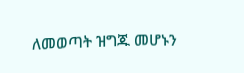ለመወጣት ዝግጁ መሆኑን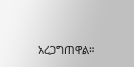አረጋግጠዋል።